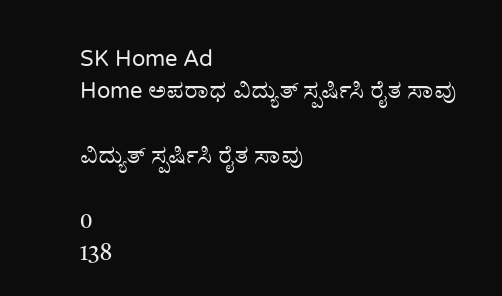SK Home Ad
Home ಅಪರಾಧ ವಿದ್ಯುತ್ ಸ್ಪರ್ಷಿಸಿ ರೈತ ಸಾವು

ವಿದ್ಯುತ್ ಸ್ಪರ್ಷಿಸಿ ರೈತ ಸಾವು

0
138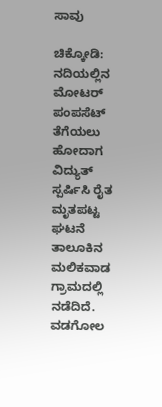ಸಾವು

ಚಿಕ್ಕೋಡಿ: ನದಿಯಲ್ಲಿನ ಮೋಟರ್ ಪಂಪಸೆಟ್ ತೆಗೆಯಲು ಹೋದಾಗ ವಿದ್ಯುತ್‌ ಸ್ಪರ್ಷಿಸಿ ರೈತ ಮೃತಪಟ್ಟ ಘಟನೆ ತಾಲೂಕಿನ ಮಲಿಕವಾಡ ಗ್ರಾಮದಲ್ಲಿ ನಡೆದಿದೆ. ವಡಗೋಲ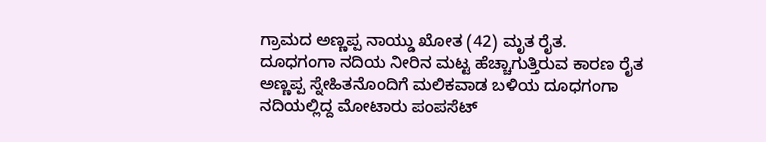ಗ್ರಾಮದ ಅಣ್ಣಪ್ಪ ನಾಯ್ಡು ಖೋತ (42) ಮೃತ ರೈತ.
ದೂಧಗಂಗಾ ನದಿಯ ನೀರಿನ ಮಟ್ಟ ಹೆಚ್ಚಾಗುತ್ತಿರುವ ಕಾರಣ ರೈತ ಅಣ್ಣಪ್ಪ ಸ್ನೇಹಿತನೊಂದಿಗೆ ಮಲಿಕವಾಡ ಬಳಿಯ ದೂಧಗಂಗಾ ನದಿಯಲ್ಲಿದ್ದ ಮೋಟಾರು ಪಂಪಸೆಟ್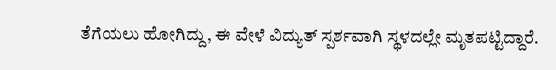ತೆಗೆಯಲು ಹೋಗಿದ್ದು, ಈ ವೇಳೆ ವಿದ್ಯುತ್ ಸ್ಪರ್ಶವಾಗಿ ಸ್ಥಳದಲ್ಲೇ ಮೃತಪಟ್ಟಿದ್ದಾರೆ.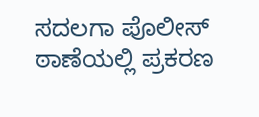ಸದಲಗಾ ಪೊಲೀಸ್ ಠಾಣೆಯಲ್ಲಿ ಪ್ರಕರಣ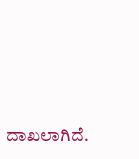ದಾಖಲಾಗಿದೆ.